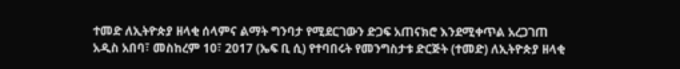ተመድ ለኢትዮጵያ ዘላቂ ሰላምና ልማት ግንባታ የሚደርገውን ድጋፍ አጠናክሮ እንደሚቀጥል አረጋገጠ
አዲስ አበባ፣ መስከረም 10፣ 2017 (ኤፍ ቢ ሲ) የተባበሩት የመንግስታቱ ድርጅት (ተመድ) ለኢትዮጵያ ዘላቂ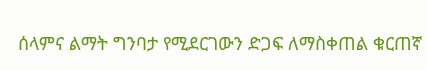ሰላምና ልማት ግንባታ የሚደርገውን ድጋፍ ለማስቀጠል ቁርጠኛ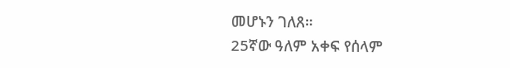መሆኑን ገለጸ።
25ኛው ዓለም አቀፍ የሰላም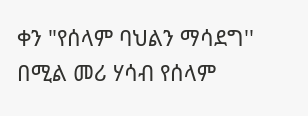ቀን "የሰላም ባህልን ማሳደግ'' በሚል መሪ ሃሳብ የሰላም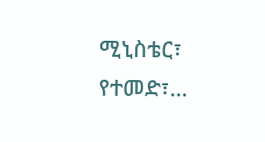ሚኒስቴር፣ የተመድ፣…